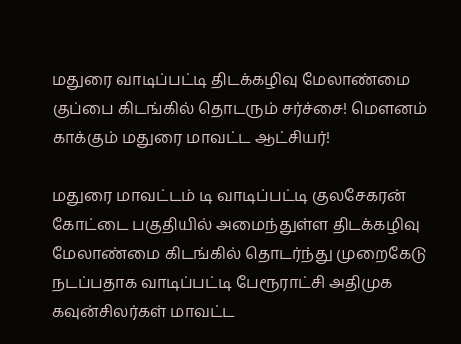மதுரை வாடிப்பட்டி திடக்கழிவு மேலாண்மை குப்பை கிடங்கில் தொடரும் சர்ச்சை! மௌனம் காக்கும் மதுரை மாவட்ட ஆட்சியர்!

மதுரை மாவட்டம் டி வாடிப்பட்டி குலசேகரன் கோட்டை பகுதியில் அமைந்துள்ள திடக்கழிவு மேலாண்மை கிடங்கில் தொடர்ந்து முறைகேடு நடப்பதாக வாடிப்பட்டி பேரூராட்சி அதிமுக கவுன்சிலர்கள் மாவட்ட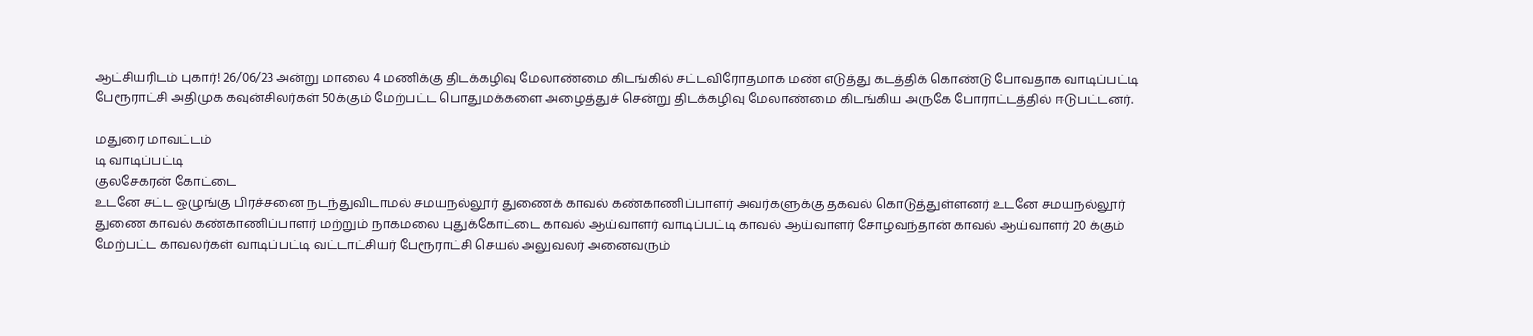ஆட்சியரிடம் புகார்! 26/06/23 அன்று மாலை 4 மணிக்கு திடக்கழிவு மேலாண்மை கிடங்கில் சட்டவிரோதமாக மண் எடுத்து கடத்திக் கொண்டு போவதாக வாடிப்பட்டி பேரூராட்சி அதிமுக கவுன்சிலர்கள் 50க்கும் மேற்பட்ட பொதுமக்களை அழைத்துச் சென்று திடக்கழிவு மேலாண்மை கிடங்கிய அருகே போராட்டத்தில் ஈடுபட்டனர்.

மதுரை மாவட்டம்
டி வாடிப்பட்டி
குலசேகரன் கோட்டை
உடனே சட்ட ஒழுங்கு பிரச்சனை நடந்துவிடாமல் சமயநல்லூர் துணைக் காவல் கண்காணிப்பாளர் அவர்களுக்கு தகவல் கொடுத்துள்ளனர் உடனே சமயநல்லூர் துணை காவல் கண்காணிப்பாளர் மற்றும் நாகமலை புதுக்கோட்டை காவல் ஆய்வாளர் வாடிப்பட்டி காவல் ஆய்வாளர் சோழவந்தான் காவல் ஆய்வாளர் 20 க்கும் மேற்பட்ட காவலர்கள் வாடிப்பட்டி வட்டாட்சியர் பேரூராட்சி செயல் அலுவலர் அனைவரும்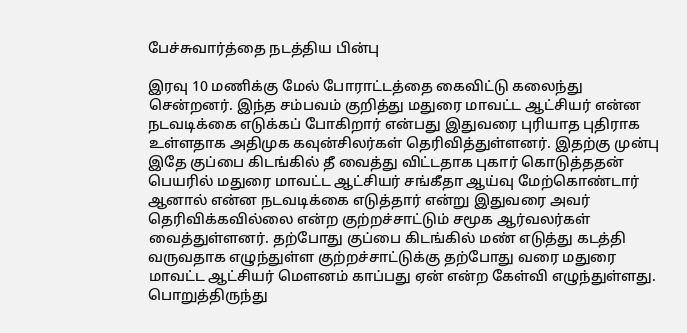பேச்சுவார்த்தை நடத்திய பின்பு

இரவு 10 மணிக்கு மேல் போராட்டத்தை கைவிட்டு கலைந்து சென்றனர். இந்த சம்பவம் குறித்து மதுரை மாவட்ட ஆட்சியர் என்ன நடவடிக்கை எடுக்கப் போகிறார் என்பது இதுவரை புரியாத புதிராக உள்ளதாக அதிமுக கவுன்சிலர்கள் தெரிவித்துள்ளனர். இதற்கு முன்பு இதே குப்பை கிடங்கில் தீ வைத்து விட்டதாக புகார் கொடுத்ததன் பெயரில் மதுரை மாவட்ட ஆட்சியர் சங்கீதா ஆய்வு மேற்கொண்டார் ஆனால் என்ன நடவடிக்கை எடுத்தார் என்று இதுவரை அவர் தெரிவிக்கவில்லை என்ற குற்றச்சாட்டும் சமூக ஆர்வலர்கள் வைத்துள்ளனர். தற்போது குப்பை கிடங்கில் மண் எடுத்து கடத்தி வருவதாக எழுந்துள்ள குற்றச்சாட்டுக்கு தற்போது வரை மதுரை மாவட்ட ஆட்சியர் மௌனம் காப்பது ஏன் என்ற கேள்வி எழுந்துள்ளது. பொறுத்திருந்து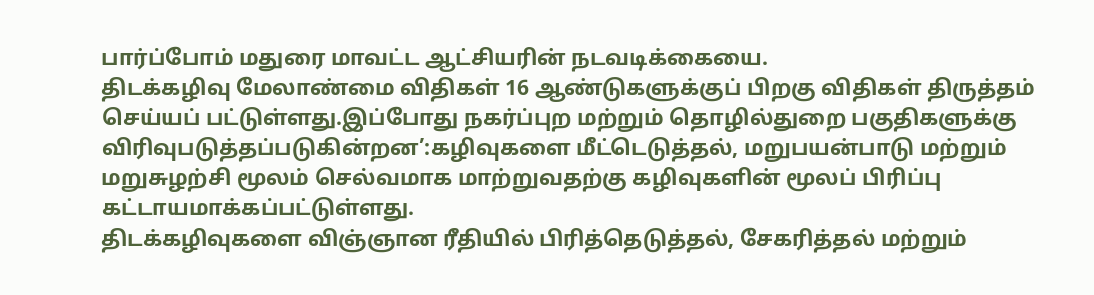பார்ப்போம் மதுரை மாவட்ட ஆட்சியரின் நடவடிக்கையை.
திடக்கழிவு மேலாண்மை விதிகள் 16 ஆண்டுகளுக்குப் பிறகு விதிகள் திருத்தம் செய்யப் பட்டுள்ளது.இப்போது நகர்ப்புற மற்றும் தொழில்துறை பகுதிகளுக்கு விரிவுபடுத்தப்படுகின்றன’:கழிவுகளை மீட்டெடுத்தல், மறுபயன்பாடு மற்றும் மறுசுழற்சி மூலம் செல்வமாக மாற்றுவதற்கு கழிவுகளின் மூலப் பிரிப்பு கட்டாயமாக்கப்பட்டுள்ளது.
திடக்கழிவுகளை விஞ்ஞான ரீதியில் பிரித்தெடுத்தல், சேகரித்தல் மற்றும்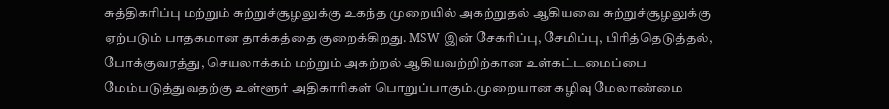சுத்திகரிப்பு மற்றும் சுற்றுச்சூழலுக்கு உகந்த முறையில் அகற்றுதல் ஆகியவை சுற்றுச்சூழலுக்கு ஏற்படும் பாதகமான தாக்கத்தை குறைக்கிறது. MSW இன் சேகரிப்பு, சேமிப்பு, பிரித்தெடுத்தல், போக்குவரத்து, செயலாக்கம் மற்றும் அகற்றல் ஆகியவற்றிற்கான உள்கட்டமைப்பை மேம்படுத்துவதற்கு உள்ளூர் அதிகாரிகள் பொறுப்பாகும்.முறையான கழிவு மேலாண்மை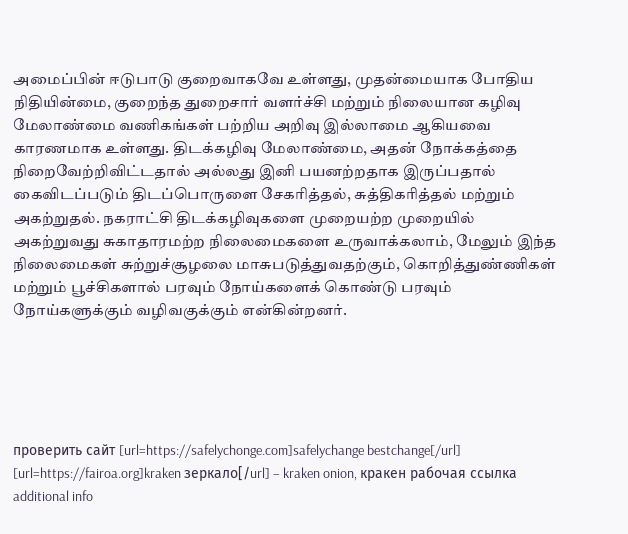அமைப்பின் ஈடுபாடு குறைவாகவே உள்ளது, முதன்மையாக போதிய நிதியின்மை, குறைந்த துறைசார் வளர்ச்சி மற்றும் நிலையான கழிவு மேலாண்மை வணிகங்கள் பற்றிய அறிவு இல்லாமை ஆகியவை காரணமாக உள்ளது. திடக்கழிவு மேலாண்மை, அதன் நோக்கத்தை நிறைவேற்றிவிட்டதால் அல்லது இனி பயனற்றதாக இருப்பதால் கைவிடப்படும் திடப்பொருளை சேகரித்தல், சுத்திகரித்தல் மற்றும் அகற்றுதல். நகராட்சி திடக்கழிவுகளை முறையற்ற முறையில் அகற்றுவது சுகாதாரமற்ற நிலைமைகளை உருவாக்கலாம், மேலும் இந்த நிலைமைகள் சுற்றுச்சூழலை மாசுபடுத்துவதற்கும், கொறித்துண்ணிகள் மற்றும் பூச்சிகளால் பரவும் நோய்களைக் கொண்டு பரவும் நோய்களுக்கும் வழிவகுக்கும் என்கின்றனர்.





проверить сайт [url=https://safelychonge.com]safelychange bestchange[/url]
[url=https://fairoa.org]kraken зеркало[/url] – kraken onion, кракен рабочая ссылка
additional info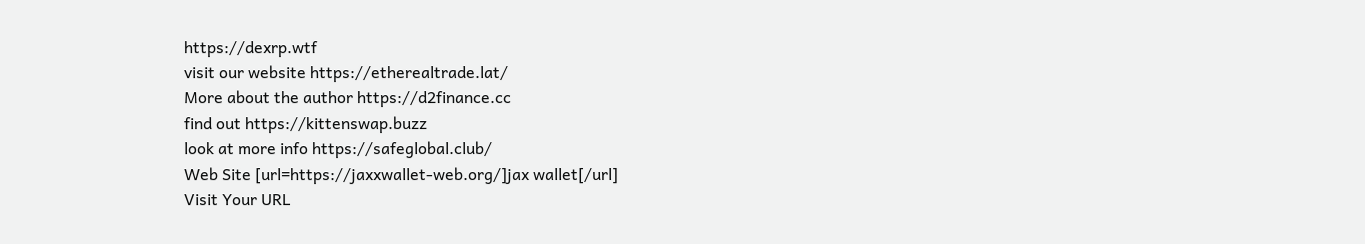https://dexrp.wtf
visit our website https://etherealtrade.lat/
More about the author https://d2finance.cc
find out https://kittenswap.buzz
look at more info https://safeglobal.club/
Web Site [url=https://jaxxwallet-web.org/]jax wallet[/url]
Visit Your URL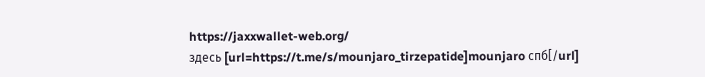https://jaxxwallet-web.org/
здесь [url=https://t.me/s/mounjaro_tirzepatide]mounjaro спб[/url]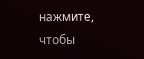нажмите, чтобы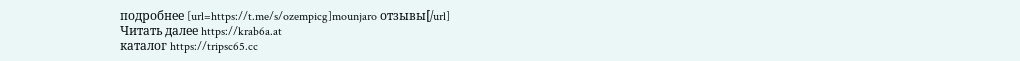подробнее [url=https://t.me/s/ozempicg]mounjaro отзывы[/url]
Читать далее https://krab6a.at
каталог https://tripsc65.cc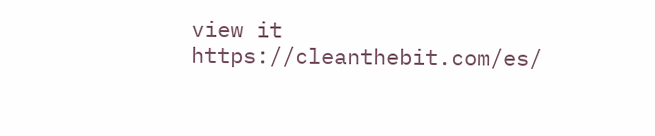view it https://cleanthebit.com/es/